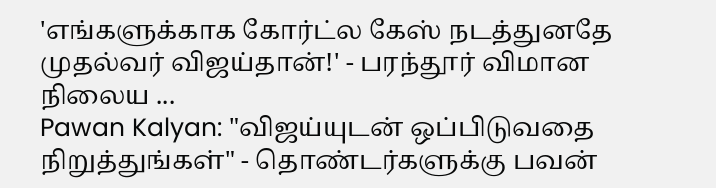'எங்களுக்காக கோர்ட்ல கேஸ் நடத்துனதே முதல்வர் விஜய்தான்!' - பரந்தூர் விமான நிலைய ...
Pawan Kalyan: "விஜய்யுடன் ஒப்பிடுவதை நிறுத்துங்கள்" - தொண்டர்களுக்கு பவன்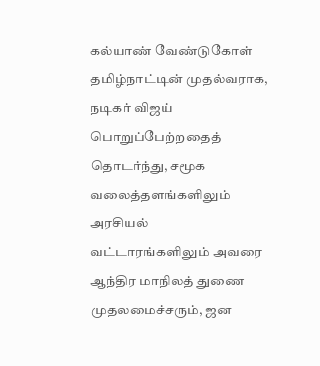கல்யாண் வேண்டுகோள்
தமிழ்நாட்டின் முதல்வராக, நடிகர் விஜய் பொறுப்பேற்றதைத் தொடர்ந்து, சமூக வலைத்தளங்களிலும் அரசியல் வட்டாரங்களிலும் அவரை ஆந்திர மாநிலத் துணை முதலமைச்சரும், ஜன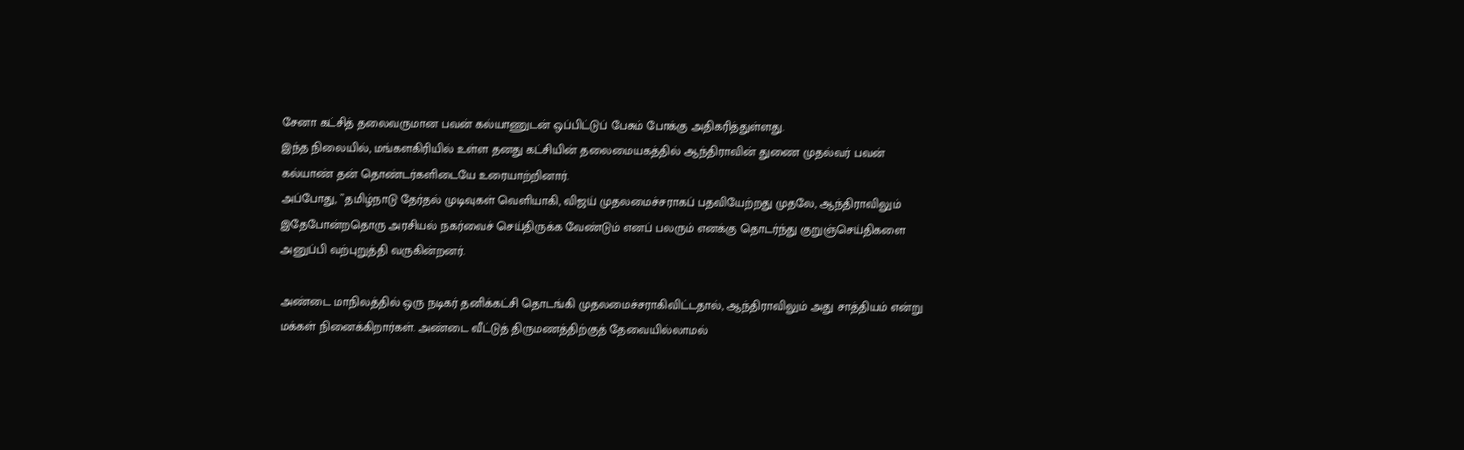சேனா கட்சித் தலைவருமான பவன் கல்யாணுடன் ஒப்பிட்டுப் பேசும் போக்கு அதிகரித்துள்ளது.
இந்த நிலையில், மங்களகிரியில் உள்ள தனது கட்சியின் தலைமையகத்தில் ஆந்திராவின் துணை முதல்வர் பவன் கல்யாண் தன் தொண்டர்களிடையே உரையாற்றினார்.
அப்போது, ``தமிழ்நாடு தேர்தல் முடிவுகள் வெளியாகி, விஜய் முதலமைச்சராகப் பதவியேற்றது முதலே, ஆந்திராவிலும் இதேபோன்றதொரு அரசியல் நகர்வைச் செய்திருக்க வேண்டும் எனப் பலரும் எனக்கு தொடர்ந்து குறுஞ்செய்திகளை அனுப்பி வற்புறுத்தி வருகின்றனர்.

அண்டை மாநிலத்தில் ஒரு நடிகர் தனிக்கட்சி தொடங்கி முதலமைச்சராகிவிட்டதால், ஆந்திராவிலும் அது சாத்தியம் என்று மக்கள் நினைக்கிறார்கள். அண்டை வீட்டுத் திருமணத்திற்குத் தேவையில்லாமல்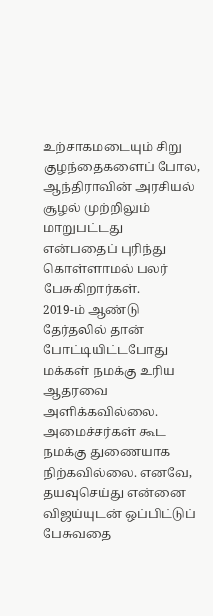உற்சாகமடையும் சிறு குழந்தைகளைப் போல, ஆந்திராவின் அரசியல் சூழல் முற்றிலும் மாறுபட்டது என்பதைப் புரிந்து கொள்ளாமல் பலர் பேசுகிறார்கள்.
2019-ம் ஆண்டு தேர்தலில் தான் போட்டியிட்டபோது மக்கள் நமக்கு உரிய ஆதரவை அளிக்கவில்லை. அமைச்சர்கள் கூட நமக்கு துணையாக நிற்கவில்லை. எனவே, தயவுசெய்து என்னை விஜய்யுடன் ஒப்பிட்டுப் பேசுவதை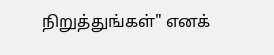நிறுத்துங்கள்" எனக்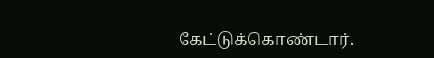கேட்டுக்கொண்டார்.